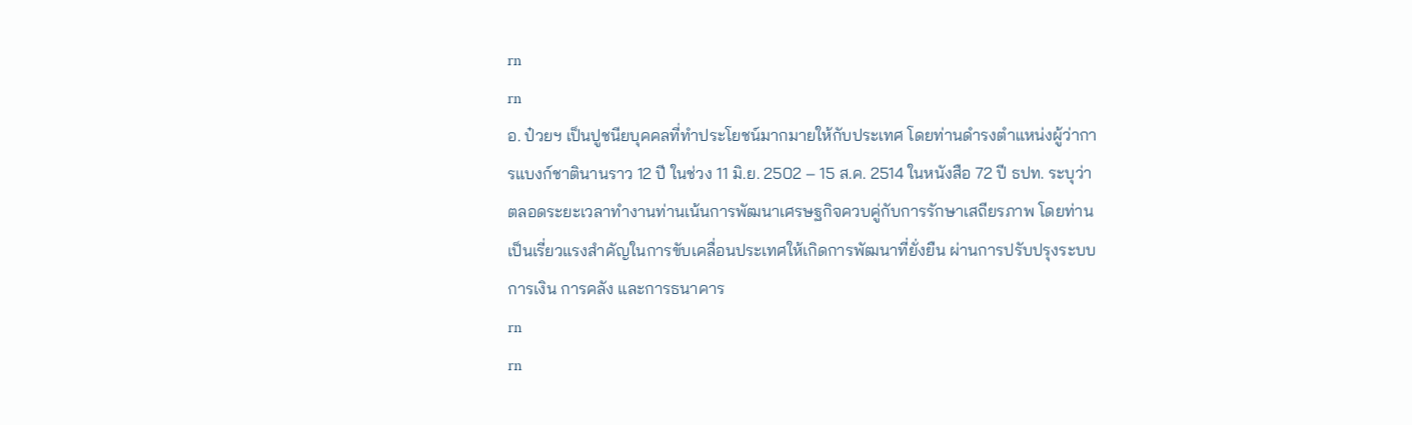rn
rn
อ. ป๋วยฯ เป็นปูชนียบุคคลที่ทำประโยชน์มากมายให้กับประเทศ โดยท่านดำรงตำแหน่งผู้ว่าการแบงก์ชาตินานราว 12 ปี ในช่วง 11 มิ.ย. 2502 – 15 ส.ค. 2514 ในหนังสือ 72 ปี ธปท. ระบุว่า ตลอดระยะเวลาทำงานท่านเน้นการพัฒนาเศรษฐกิจควบคู่กับการรักษาเสถียรภาพ โดยท่านเป็นเรี่ยวแรงสำคัญในการขับเคลื่อนประเทศให้เกิดการพัฒนาที่ยั่งยืน ผ่านการปรับปรุงระบบการเงิน การคลัง และการธนาคาร
rn
rn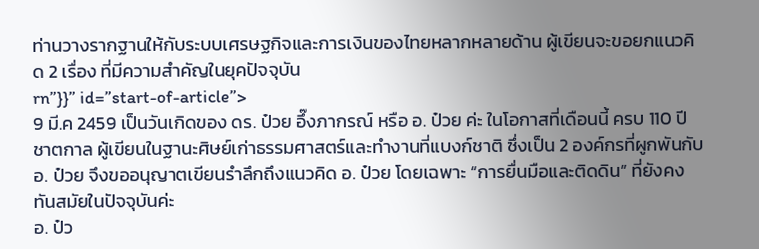ท่านวางรากฐานให้กับระบบเศรษฐกิจและการเงินของไทยหลากหลายด้าน ผู้เขียนจะขอยกแนวคิด 2 เรื่อง ที่มีความสำคัญในยุคปัจจุบัน
rn”}}” id=”start-of-article”>
9 มี.ค 2459 เป็นวันเกิดของ ดร. ป๋วย อึ๊งภากรณ์ หรือ อ. ป๋วย ค่ะ ในโอกาสที่เดือนนี้ ครบ 110 ปี ชาตกาล ผู้เขียนในฐานะศิษย์เก่าธรรมศาสตร์และทำงานที่แบงก์ชาติ ซึ่งเป็น 2 องค์กรที่ผูกพันกับ อ. ป๋วย จึงขออนุญาตเขียนรำลึกถึงแนวคิด อ. ป๋วย โดยเฉพาะ “การยื่นมือและติดดิน” ที่ยังคงทันสมัยในปัจจุบันค่ะ
อ. ป๋ว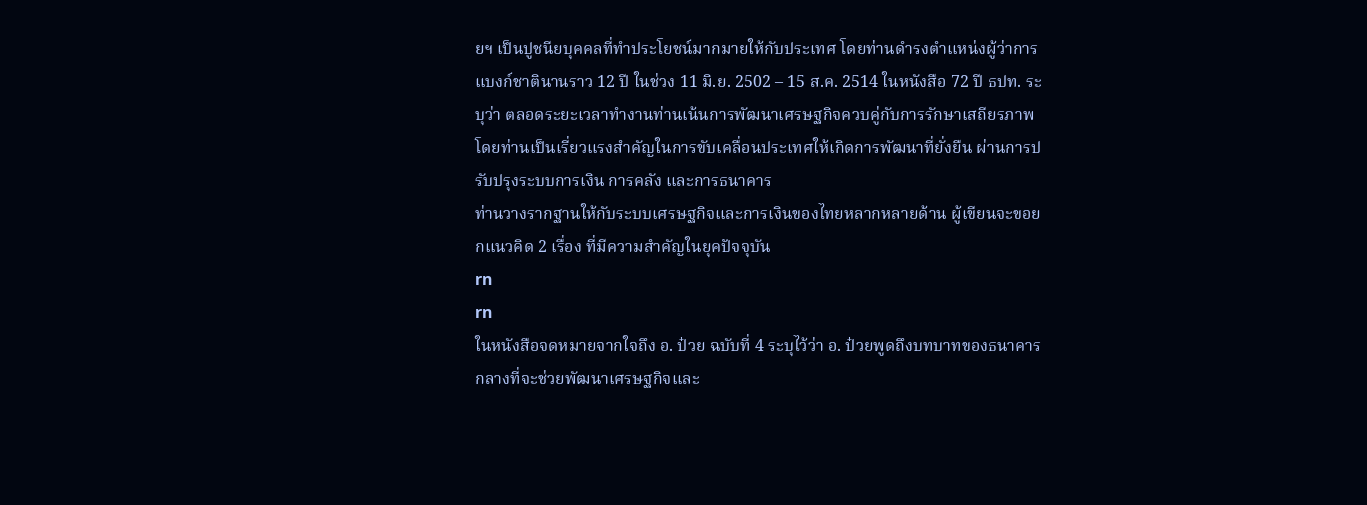ยฯ เป็นปูชนียบุคคลที่ทำประโยชน์มากมายให้กับประเทศ โดยท่านดำรงตำแหน่งผู้ว่าการแบงก์ชาตินานราว 12 ปี ในช่วง 11 มิ.ย. 2502 – 15 ส.ค. 2514 ในหนังสือ 72 ปี ธปท. ระบุว่า ตลอดระยะเวลาทำงานท่านเน้นการพัฒนาเศรษฐกิจควบคู่กับการรักษาเสถียรภาพ โดยท่านเป็นเรี่ยวแรงสำคัญในการขับเคลื่อนประเทศให้เกิดการพัฒนาที่ยั่งยืน ผ่านการปรับปรุงระบบการเงิน การคลัง และการธนาคาร
ท่านวางรากฐานให้กับระบบเศรษฐกิจและการเงินของไทยหลากหลายด้าน ผู้เขียนจะขอยกแนวคิด 2 เรื่อง ที่มีความสำคัญในยุคปัจจุบัน
rn
rn
ในหนังสือจดหมายจากใจถึง อ. ป๋วย ฉบับที่ 4 ระบุไว้ว่า อ. ป๋วยพูดถึงบทบาทของธนาคารกลางที่จะช่วยพัฒนาเศรษฐกิจและ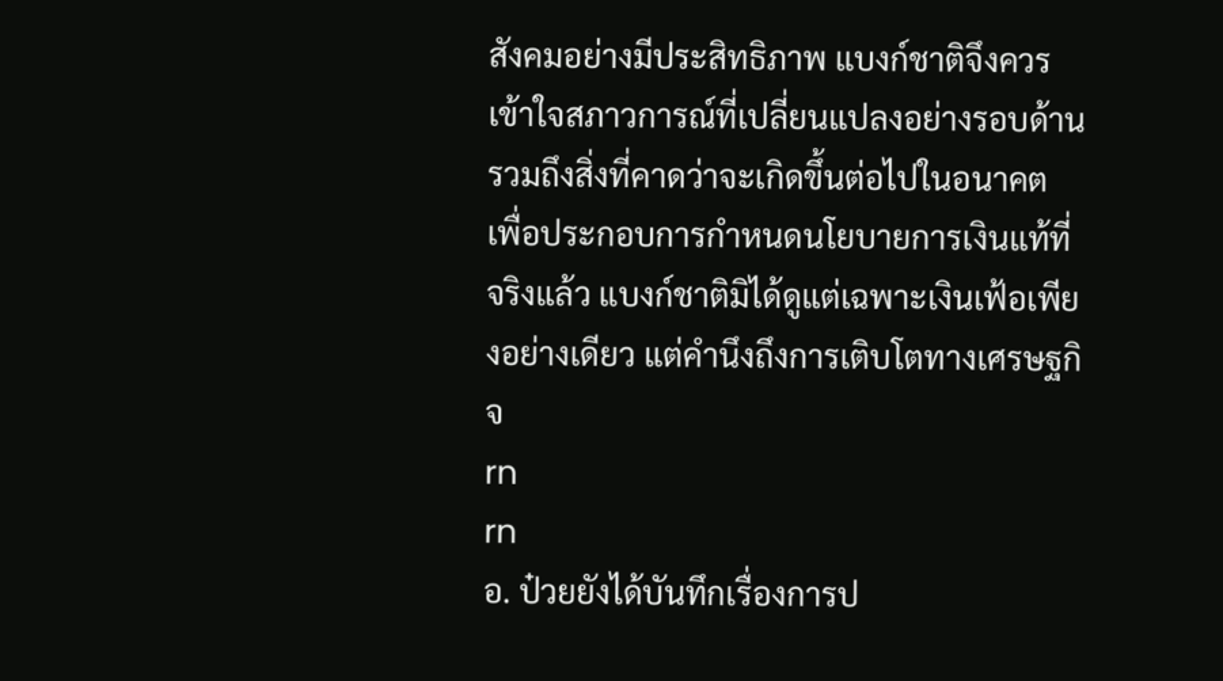สังคมอย่างมีประสิทธิภาพ แบงก์ชาติจึงควรเข้าใจสภาวการณ์ที่เปลี่ยนแปลงอย่างรอบด้าน รวมถึงสิ่งที่คาดว่าจะเกิดขึ้นต่อไปในอนาคต เพื่อประกอบการกำหนดนโยบายการเงินแท้ที่จริงแล้ว แบงก์ชาติมิได้ดูแต่เฉพาะเงินเฟ้อเพียงอย่างเดียว แต่คำนึงถึงการเติบโตทางเศรษฐกิจ
rn
rn
อ. ป๋วยยังได้บันทึกเรื่องการป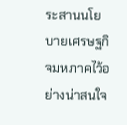ระสานนโยบายเศรษฐกิจมหภาคไว้อย่างน่าสนใจ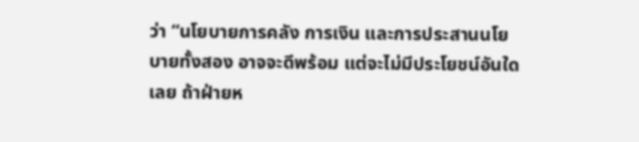ว่า “นโยบายการคลัง การเงิน และการประสานนโยบายทั้งสอง อาจจะดีพร้อม แต่จะไม่มีประโยชน์อันใดเลย ถ้าฝ่ายห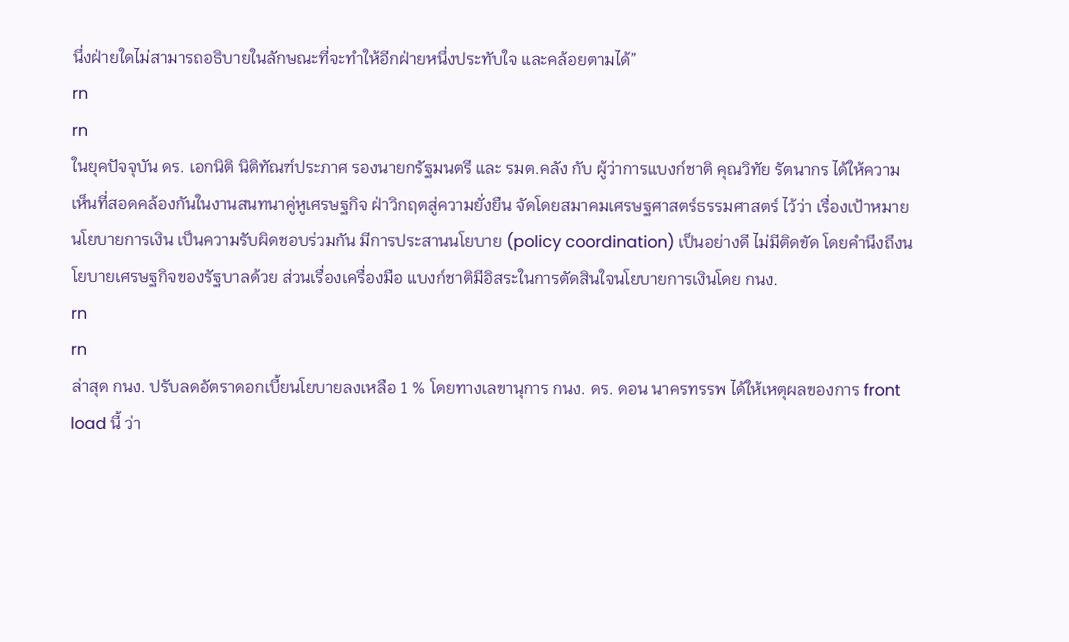นึ่งฝ่ายใดไม่สามารถอธิบายในลักษณะที่จะทำให้อีกฝ่ายหนึ่งประทับใจ และคล้อยตามได้”
rn
rn
ในยุคปัจจุบัน ดร. เอกนิติ นิติทัณฑ์ประภาศ รองนายกรัฐมนตรี และ รมต.คลัง กับ ผู้ว่าการแบงก์ชาติ คุณวิทัย รัตนากร ได้ให้ความเห็นที่สอดคล้องกันในงานสนทนาคู่หูเศรษฐกิจ ฝ่าวิกฤตสู่ความยั่งยืน จัดโดยสมาคมเศรษฐศาสตร์ธรรมศาสตร์ ไว้ว่า เรื่องเป้าหมายนโยบายการเงิน เป็นความรับผิดชอบร่วมกัน มีการประสานนโยบาย (policy coordination) เป็นอย่างดี ไม่มีติดขัด โดยคำนึงถึงนโยบายเศรษฐกิจของรัฐบาลด้วย ส่วนเรื่องเครื่องมือ แบงก์ชาติมีอิสระในการตัดสินใจนโยบายการเงินโดย กนง.
rn
rn
ล่าสุด กนง. ปรับลดอัตราดอกเบี้ยนโยบายลงเหลือ 1 % โดยทางเลขานุการ กนง. ดร. ดอน นาครทรรพ ได้ให้เหตุผลของการ front load นี้ ว่า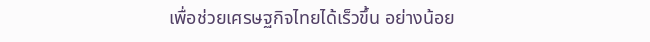เพื่อช่วยเศรษฐกิจไทยได้เร็วขึ้น อย่างน้อย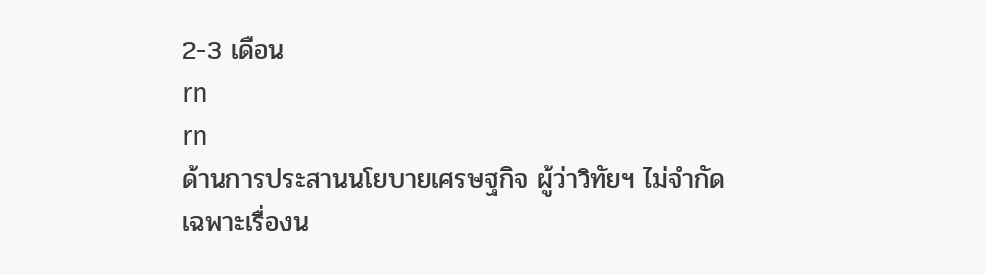2-3 เดือน
rn
rn
ด้านการประสานนโยบายเศรษฐกิจ ผู้ว่าวิทัยฯ ไม่จำกัดเฉพาะเรื่องน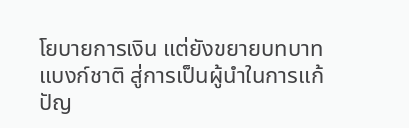โยบายการเงิน แต่ยังขยายบทบาทแบงก์ชาติ สู่การเป็นผู้นำในการแก้ปัญ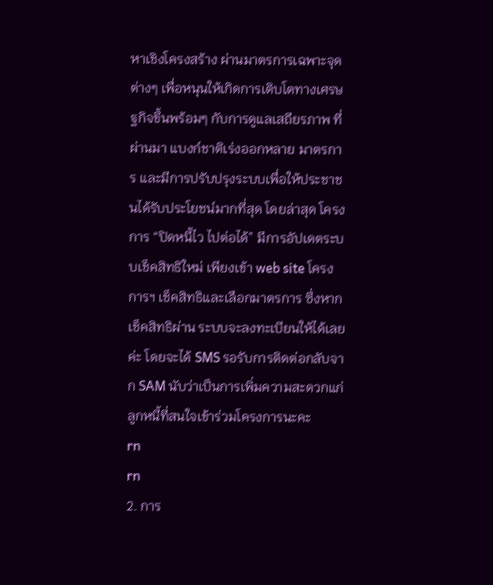หาเชิงโครงสร้าง ผ่านมาตรการเฉพาะจุดต่างๆ เพื่อหนุนให้เกิดการเติบโตทางเศรษฐกิจขึ้นพร้อมๆ กับการดูแลเสถียรภาพ ที่ผ่านมา แบงก์ชาติเร่งออกหลาย มาตรการ และมีการปรับปรุงระบบเพื่อให้ประชาชนได้รับประโยชน์มากที่สุด โดยล่าสุด โครงการ “ปิดหนี้ไว ไปต่อได้” มีการอัปเดตระบบเช็คสิทธิใหม่ เพียงเข้า web site โครงการฯ เช็คสิทธิและเลือกมาตรการ ซึ่งหากเช็คสิทธิผ่าน ระบบจะลงทะเบียนให้ได้เลยค่ะ โดยจะได้ SMS รอรับการติดต่อกลับจาก SAM นับว่าเป็นการเพิ่มความสะดวกแก่ลูกหนี้ที่สนใจเข้าร่วมโครงการนะคะ
rn
rn
2. การ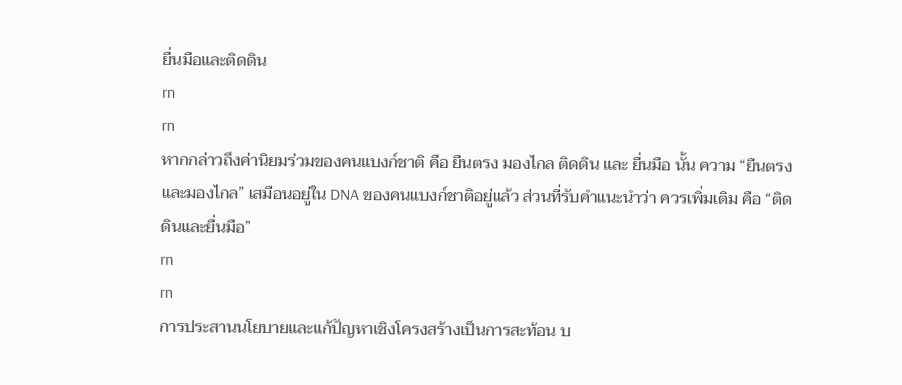ยื่นมือและติดดิน
rn
rn
หากกล่าวถึงค่านิยมร่วมของคนแบงก์ชาติ คือ ยืนตรง มองไกล ติดดิน และ ยื่นมือ นั้น ความ “ยืนตรงและมองไกล” เสมือนอยู่ใน DNA ของคนแบงก์ชาติอยู่แล้ว ส่วนที่รับคำแนะนำว่า ควรเพิ่มเติม คือ “ติดดินและยื่นมือ”
rn
rn
การประสานนโยบายและแก้ปัญหาเชิงโครงสร้างเป็นการสะท้อน บ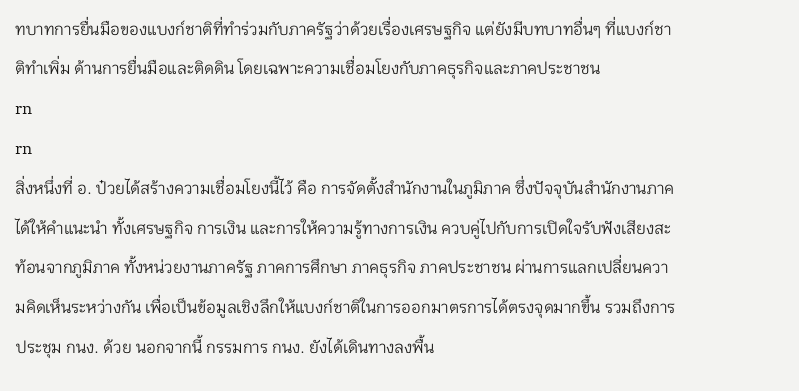ทบาทการยื่นมือของแบงก์ชาติที่ทำร่วมกับภาครัฐว่าด้วยเรื่องเศรษฐกิจ แต่ยังมีบทบาทอื่นๆ ที่แบงก์ชาติทำเพิ่ม ด้านการยื่นมือและติดดิน โดยเฉพาะความเชื่อมโยงกับภาคธุรกิจและภาคประชาชน
rn
rn
สิ่งหนึ่งที่ อ. ป๋วยได้สร้างความเชื่อมโยงนี้ไว้ คือ การจัดตั้งสำนักงานในภูมิภาค ซึ่งปัจจุบันสำนักงานภาคได้ให้คำแนะนำ ทั้งเศรษฐกิจ การเงิน และการให้ความรู้ทางการเงิน ควบคู่ไปกับการเปิดใจรับฟังเสียงสะท้อนจากภูมิภาค ทั้งหน่วยงานภาครัฐ ภาคการศึกษา ภาคธุรกิจ ภาคประชาชน ผ่านการแลกเปลี่ยนความคิดเห็นระหว่างกัน เพื่อเป็นข้อมูลเชิงลึกให้แบงก์ชาติในการออกมาตรการได้ตรงจุดมากขึ้น รวมถึงการประชุม กนง. ด้วย นอกจากนี้ กรรมการ กนง. ยังได้เดินทางลงพื้น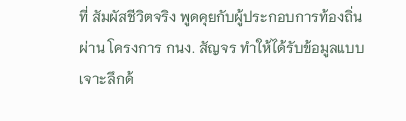ที่ สัมผัสชีวิตจริง พูดคุยกับผู้ประกอบการท้องถิ่น ผ่าน โครงการ กนง. สัญจร ทำให้ได้รับข้อมูลแบบเจาะลึกด้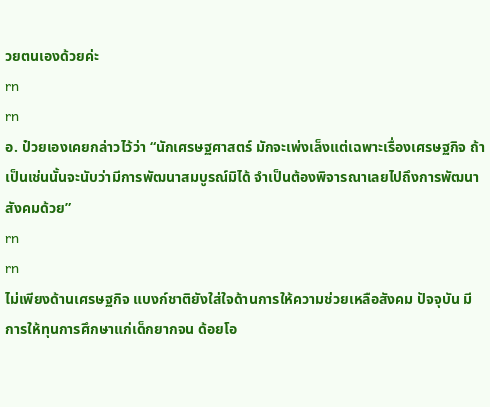วยตนเองด้วยค่ะ
rn
rn
อ. ป๋วยเองเคยกล่าวไว้ว่า “นักเศรษฐศาสตร์ มักจะเพ่งเล็งแต่เฉพาะเรื่องเศรษฐกิจ ถ้าเป็นเช่นนั้นจะนับว่ามีการพัฒนาสมบูรณ์มิได้ จำเป็นต้องพิจารณาเลยไปถึงการพัฒนาสังคมด้วย”
rn
rn
ไม่เพียงด้านเศรษฐกิจ แบงก์ชาติยังใส่ใจด้านการให้ความช่วยเหลือสังคม ปัจจุบัน มีการให้ทุนการศึกษาแก่เด็กยากจน ด้อยโอ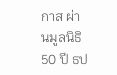กาส ผ่านมูลนิธิ 50 ปี ธป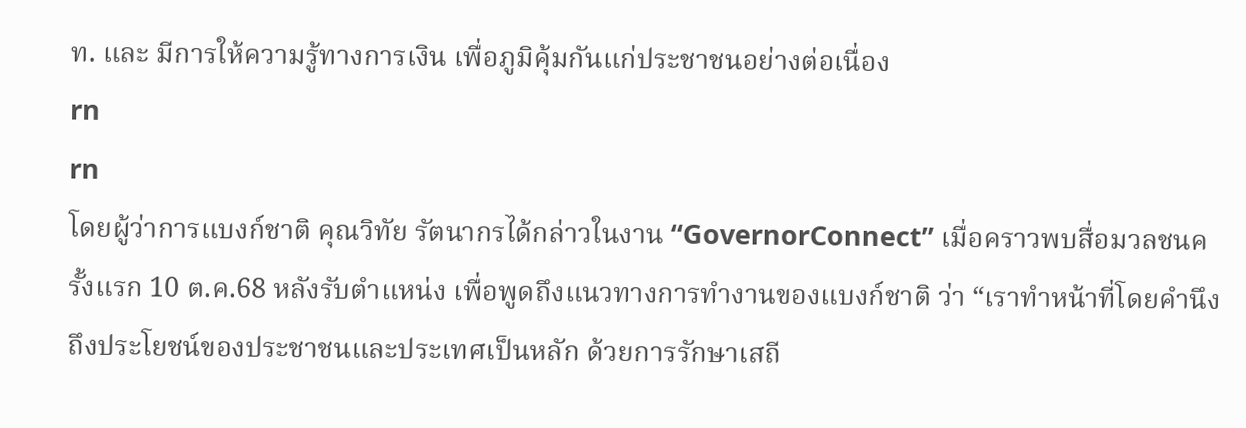ท. และ มีการให้ความรู้ทางการเงิน เพื่อภูมิคุ้มกันแก่ประชาชนอย่างต่อเนื่อง
rn
rn
โดยผู้ว่าการแบงก์ชาติ คุณวิทัย รัตนากรได้กล่าวในงาน “GovernorConnect” เมื่อคราวพบสื่อมวลชนครั้งแรก 10 ต.ค.68 หลังรับตำแหน่ง เพื่อพูดถึงแนวทางการทำงานของแบงก์ชาติ ว่า “เราทำหน้าที่โดยคำนึงถึงประโยชน์ของประชาชนและประเทศเป็นหลัก ด้วยการรักษาเสถี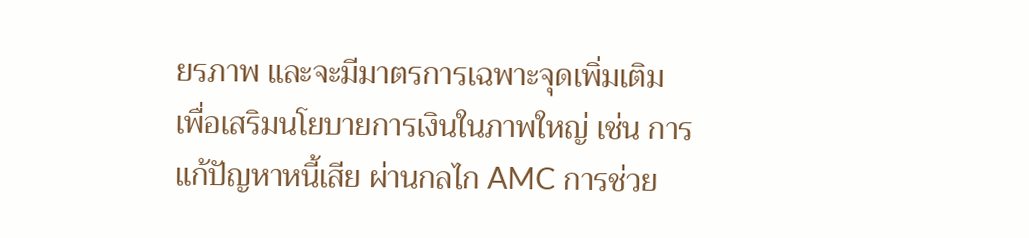ยรภาพ และจะมีมาตรการเฉพาะจุดเพิ่มเติม เพื่อเสริมนโยบายการเงินในภาพใหญ่ เช่น การแก้ปัญหาหนี้เสีย ผ่านกลไก AMC การช่วย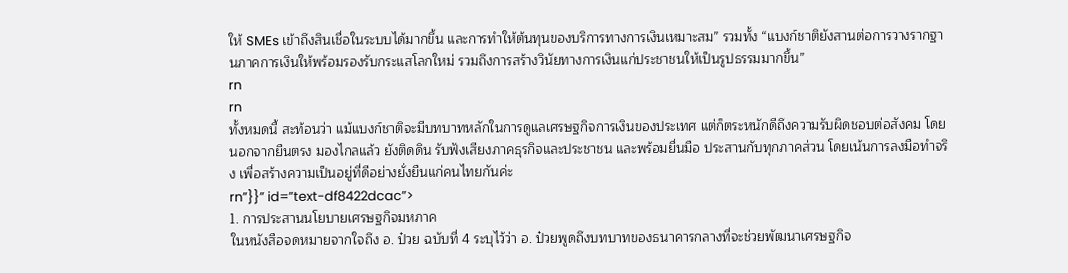ให้ SMEs เข้าถึงสินเชื่อในระบบได้มากขึ้น และการทำให้ต้นทุนของบริการทางการเงินเหมาะสม” รวมทั้ง “แบงก์ชาติยังสานต่อการวางรากฐานภาคการเงินให้พร้อมรองรับกระแสโลกใหม่ รวมถึงการสร้างวินัยทางการเงินแก่ประชาชนให้เป็นรูปธรรมมากขึ้น”
rn
rn
ทั้งหมดนี้ สะท้อนว่า แม้แบงก์ชาติจะมีบทบาทหลักในการดูแลเศรษฐกิจการเงินของประเทศ แต่ก็ตระหนักดีถึงความรับผิดชอบต่อสังคม โดยนอกจากยืนตรง มองไกลแล้ว ยังติดดิน รับฟังเสียงภาคธุรกิจและประชาชน และพร้อมยื่นมือ ประสานกับทุกภาคส่วน โดยเน้นการลงมือทำจริง เพื่อสร้างความเป็นอยู่ที่ดีอย่างยั่งยืนแก่คนไทยกันค่ะ
rn”}}” id=”text-df8422dcac”>
1. การประสานนโยบายเศรษฐกิจมหภาค
ในหนังสือจดหมายจากใจถึง อ. ป๋วย ฉบับที่ 4 ระบุไว้ว่า อ. ป๋วยพูดถึงบทบาทของธนาคารกลางที่จะช่วยพัฒนาเศรษฐกิจ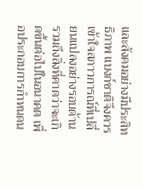และสังคมอย่างมีประสิทธิภาพ แบงก์ชาติจึงควรเข้าใจสภาวการณ์ที่เปลี่ยนแปลงอย่างรอบด้าน รวมถึงสิ่งที่คาดว่าจะเกิดขึ้นต่อไปในอนาคต เพื่อประกอบการกำหนดน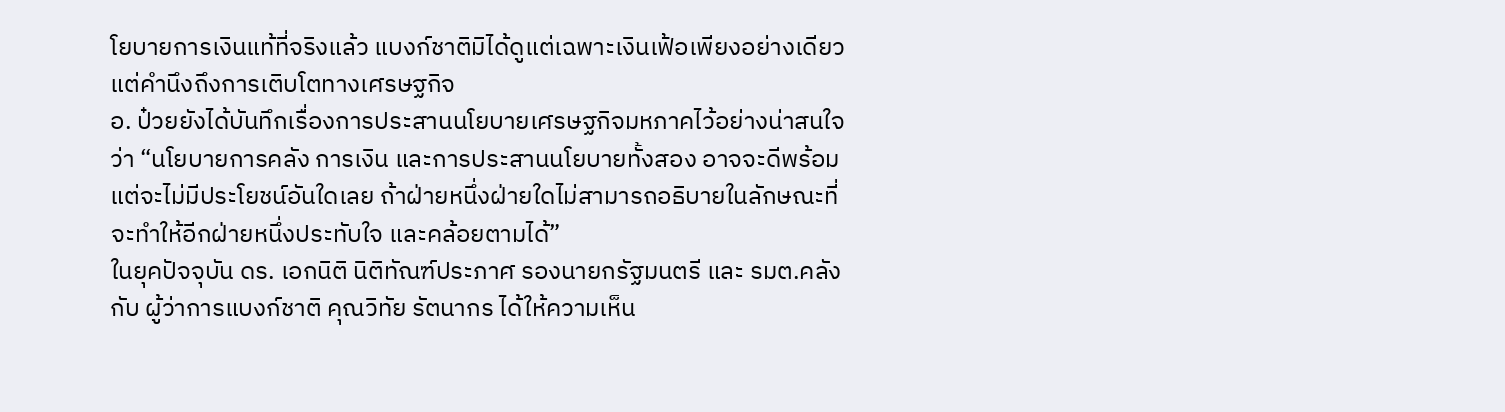โยบายการเงินแท้ที่จริงแล้ว แบงก์ชาติมิได้ดูแต่เฉพาะเงินเฟ้อเพียงอย่างเดียว แต่คำนึงถึงการเติบโตทางเศรษฐกิจ
อ. ป๋วยยังได้บันทึกเรื่องการประสานนโยบายเศรษฐกิจมหภาคไว้อย่างน่าสนใจว่า “นโยบายการคลัง การเงิน และการประสานนโยบายทั้งสอง อาจจะดีพร้อม แต่จะไม่มีประโยชน์อันใดเลย ถ้าฝ่ายหนึ่งฝ่ายใดไม่สามารถอธิบายในลักษณะที่จะทำให้อีกฝ่ายหนึ่งประทับใจ และคล้อยตามได้”
ในยุคปัจจุบัน ดร. เอกนิติ นิติทัณฑ์ประภาศ รองนายกรัฐมนตรี และ รมต.คลัง กับ ผู้ว่าการแบงก์ชาติ คุณวิทัย รัตนากร ได้ให้ความเห็น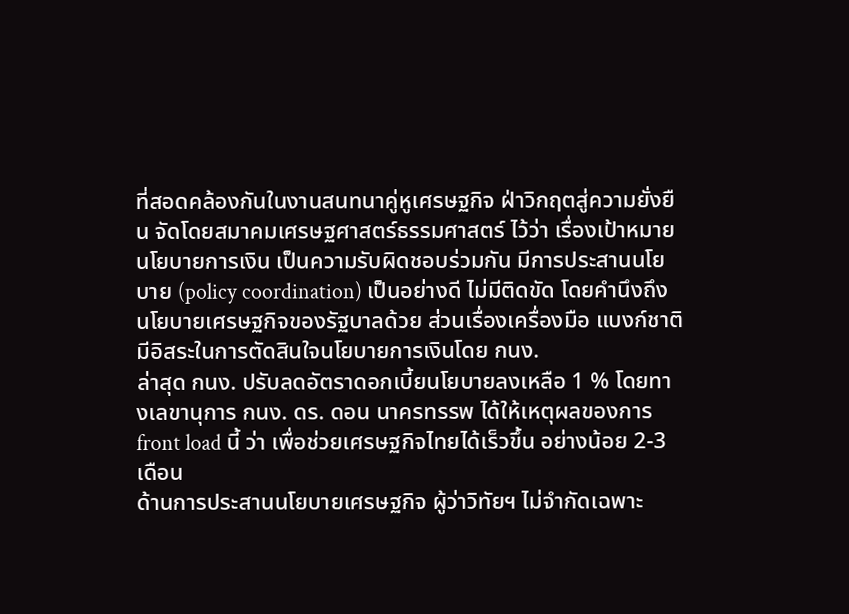ที่สอดคล้องกันในงานสนทนาคู่หูเศรษฐกิจ ฝ่าวิกฤตสู่ความยั่งยืน จัดโดยสมาคมเศรษฐศาสตร์ธรรมศาสตร์ ไว้ว่า เรื่องเป้าหมายนโยบายการเงิน เป็นความรับผิดชอบร่วมกัน มีการประสานนโยบาย (policy coordination) เป็นอย่างดี ไม่มีติดขัด โดยคำนึงถึงนโยบายเศรษฐกิจของรัฐบาลด้วย ส่วนเรื่องเครื่องมือ แบงก์ชาติมีอิสระในการตัดสินใจนโยบายการเงินโดย กนง.
ล่าสุด กนง. ปรับลดอัตราดอกเบี้ยนโยบายลงเหลือ 1 % โดยทางเลขานุการ กนง. ดร. ดอน นาครทรรพ ได้ให้เหตุผลของการ front load นี้ ว่า เพื่อช่วยเศรษฐกิจไทยได้เร็วขึ้น อย่างน้อย 2-3 เดือน
ด้านการประสานนโยบายเศรษฐกิจ ผู้ว่าวิทัยฯ ไม่จำกัดเฉพาะ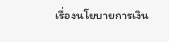เรื่องนโยบายการเงิน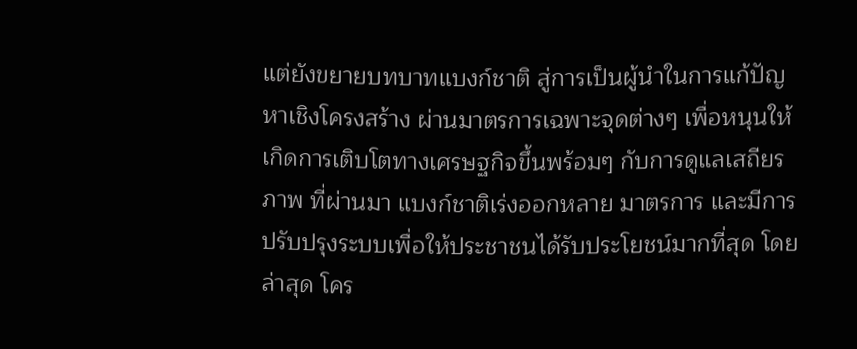แต่ยังขยายบทบาทแบงก์ชาติ สู่การเป็นผู้นำในการแก้ปัญหาเชิงโครงสร้าง ผ่านมาตรการเฉพาะจุดต่างๆ เพื่อหนุนให้เกิดการเติบโตทางเศรษฐกิจขึ้นพร้อมๆ กับการดูแลเสถียรภาพ ที่ผ่านมา แบงก์ชาติเร่งออกหลาย มาตรการ และมีการปรับปรุงระบบเพื่อให้ประชาชนได้รับประโยชน์มากที่สุด โดยล่าสุด โคร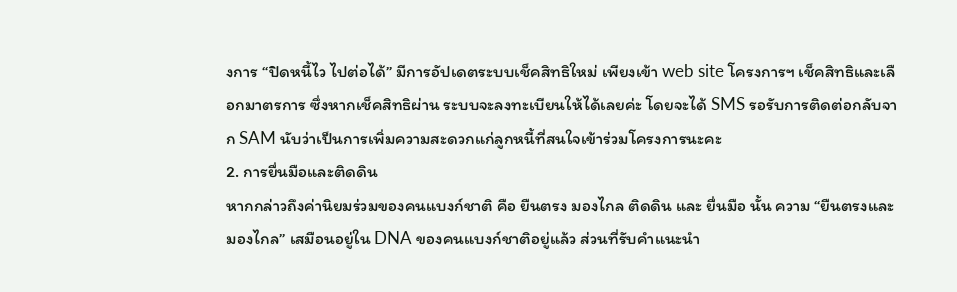งการ “ปิดหนี้ไว ไปต่อได้” มีการอัปเดตระบบเช็คสิทธิใหม่ เพียงเข้า web site โครงการฯ เช็คสิทธิและเลือกมาตรการ ซึ่งหากเช็คสิทธิผ่าน ระบบจะลงทะเบียนให้ได้เลยค่ะ โดยจะได้ SMS รอรับการติดต่อกลับจาก SAM นับว่าเป็นการเพิ่มความสะดวกแก่ลูกหนี้ที่สนใจเข้าร่วมโครงการนะคะ
2. การยื่นมือและติดดิน
หากกล่าวถึงค่านิยมร่วมของคนแบงก์ชาติ คือ ยืนตรง มองไกล ติดดิน และ ยื่นมือ นั้น ความ “ยืนตรงและมองไกล” เสมือนอยู่ใน DNA ของคนแบงก์ชาติอยู่แล้ว ส่วนที่รับคำแนะนำ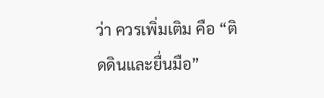ว่า ควรเพิ่มเติม คือ “ติดดินและยื่นมือ”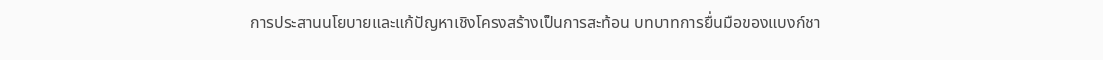การประสานนโยบายและแก้ปัญหาเชิงโครงสร้างเป็นการสะท้อน บทบาทการยื่นมือของแบงก์ชา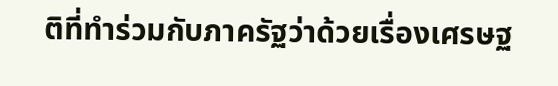ติที่ทำร่วมกับภาครัฐว่าด้วยเรื่องเศรษฐ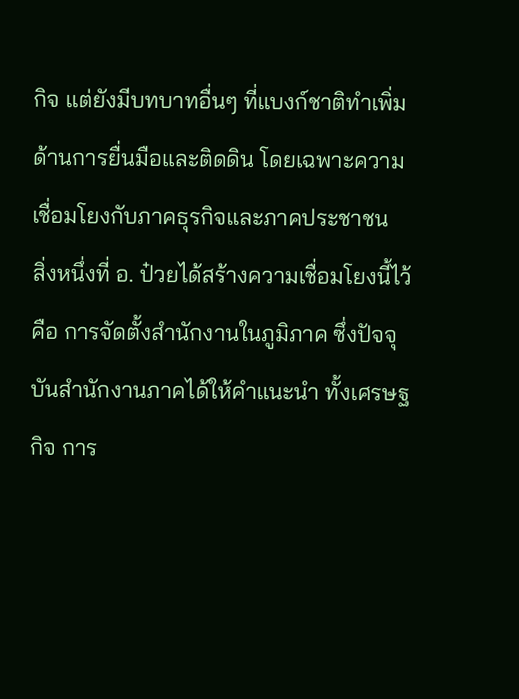กิจ แต่ยังมีบทบาทอื่นๆ ที่แบงก์ชาติทำเพิ่ม ด้านการยื่นมือและติดดิน โดยเฉพาะความเชื่อมโยงกับภาคธุรกิจและภาคประชาชน
สิ่งหนึ่งที่ อ. ป๋วยได้สร้างความเชื่อมโยงนี้ไว้ คือ การจัดตั้งสำนักงานในภูมิภาค ซึ่งปัจจุบันสำนักงานภาคได้ให้คำแนะนำ ทั้งเศรษฐกิจ การ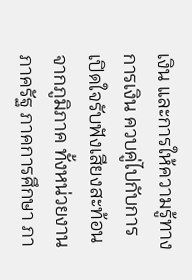เงิน และการให้ความรู้ทางการเงิน ควบคู่ไปกับการเปิดใจรับฟังเสียงสะท้อนจากภูมิภาค ทั้งหน่วยงานภาครัฐ ภาคการศึกษา ภา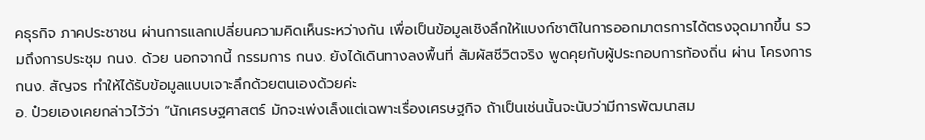คธุรกิจ ภาคประชาชน ผ่านการแลกเปลี่ยนความคิดเห็นระหว่างกัน เพื่อเป็นข้อมูลเชิงลึกให้แบงก์ชาติในการออกมาตรการได้ตรงจุดมากขึ้น รวมถึงการประชุม กนง. ด้วย นอกจากนี้ กรรมการ กนง. ยังได้เดินทางลงพื้นที่ สัมผัสชีวิตจริง พูดคุยกับผู้ประกอบการท้องถิ่น ผ่าน โครงการ กนง. สัญจร ทำให้ได้รับข้อมูลแบบเจาะลึกด้วยตนเองด้วยค่ะ
อ. ป๋วยเองเคยกล่าวไว้ว่า “นักเศรษฐศาสตร์ มักจะเพ่งเล็งแต่เฉพาะเรื่องเศรษฐกิจ ถ้าเป็นเช่นนั้นจะนับว่ามีการพัฒนาสม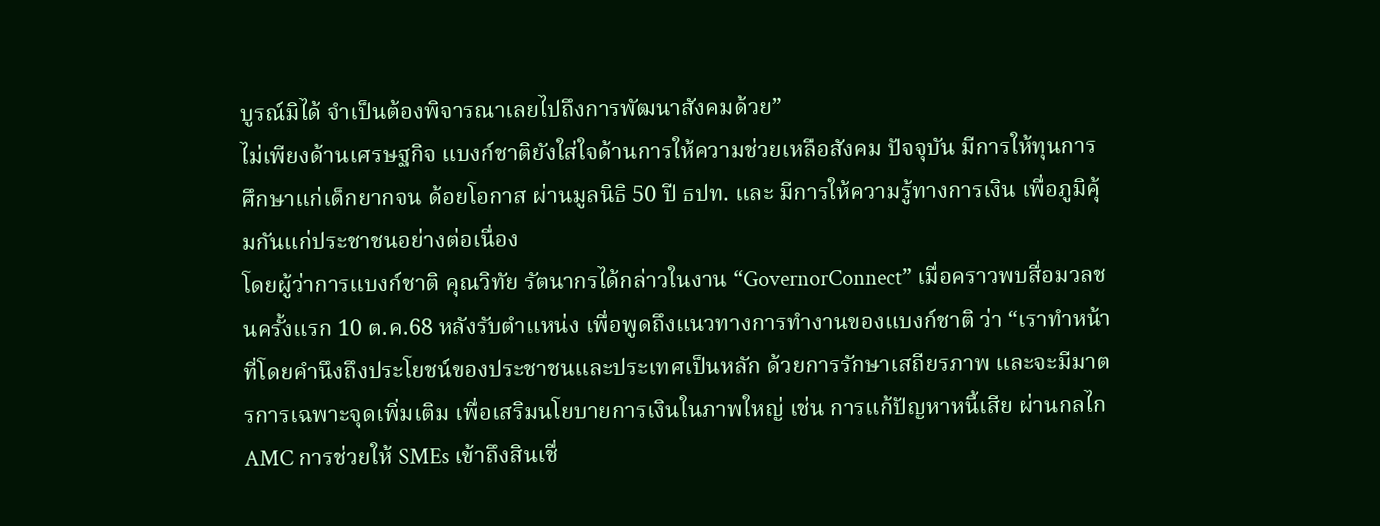บูรณ์มิได้ จำเป็นต้องพิจารณาเลยไปถึงการพัฒนาสังคมด้วย”
ไม่เพียงด้านเศรษฐกิจ แบงก์ชาติยังใส่ใจด้านการให้ความช่วยเหลือสังคม ปัจจุบัน มีการให้ทุนการศึกษาแก่เด็กยากจน ด้อยโอกาส ผ่านมูลนิธิ 50 ปี ธปท. และ มีการให้ความรู้ทางการเงิน เพื่อภูมิคุ้มกันแก่ประชาชนอย่างต่อเนื่อง
โดยผู้ว่าการแบงก์ชาติ คุณวิทัย รัตนากรได้กล่าวในงาน “GovernorConnect” เมื่อคราวพบสื่อมวลชนครั้งแรก 10 ต.ค.68 หลังรับตำแหน่ง เพื่อพูดถึงแนวทางการทำงานของแบงก์ชาติ ว่า “เราทำหน้าที่โดยคำนึงถึงประโยชน์ของประชาชนและประเทศเป็นหลัก ด้วยการรักษาเสถียรภาพ และจะมีมาตรการเฉพาะจุดเพิ่มเติม เพื่อเสริมนโยบายการเงินในภาพใหญ่ เช่น การแก้ปัญหาหนี้เสีย ผ่านกลไก AMC การช่วยให้ SMEs เข้าถึงสินเชื่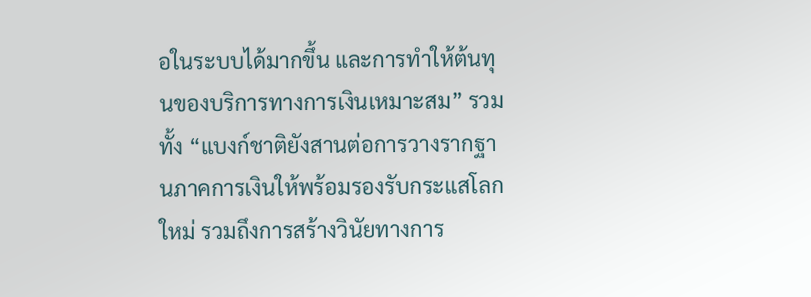อในระบบได้มากขึ้น และการทำให้ต้นทุนของบริการทางการเงินเหมาะสม” รวมทั้ง “แบงก์ชาติยังสานต่อการวางรากฐานภาคการเงินให้พร้อมรองรับกระแสโลกใหม่ รวมถึงการสร้างวินัยทางการ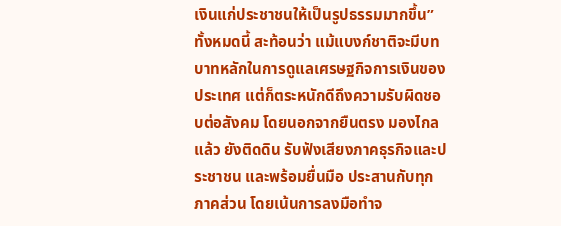เงินแก่ประชาชนให้เป็นรูปธรรมมากขึ้น”
ทั้งหมดนี้ สะท้อนว่า แม้แบงก์ชาติจะมีบทบาทหลักในการดูแลเศรษฐกิจการเงินของประเทศ แต่ก็ตระหนักดีถึงความรับผิดชอบต่อสังคม โดยนอกจากยืนตรง มองไกลแล้ว ยังติดดิน รับฟังเสียงภาคธุรกิจและประชาชน และพร้อมยื่นมือ ประสานกับทุกภาคส่วน โดยเน้นการลงมือทำจ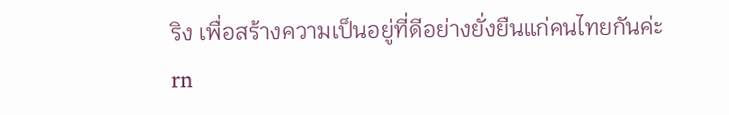ริง เพื่อสร้างความเป็นอยู่ที่ดีอย่างยั่งยืนแก่คนไทยกันค่ะ
rn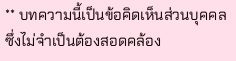** บทความนี้เป็นข้อคิดเห็นส่วนบุคคล ซึ่งไม่จำเป็นต้องสอดคล้อง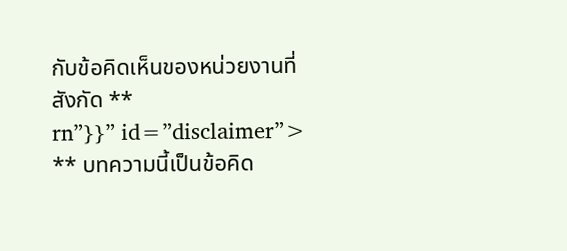กับข้อคิดเห็นของหน่วยงานที่สังกัด **
rn”}}” id=”disclaimer”>
** บทความนี้เป็นข้อคิด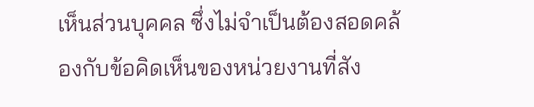เห็นส่วนบุคคล ซึ่งไม่จำเป็นต้องสอดคล้องกับข้อคิดเห็นของหน่วยงานที่สัง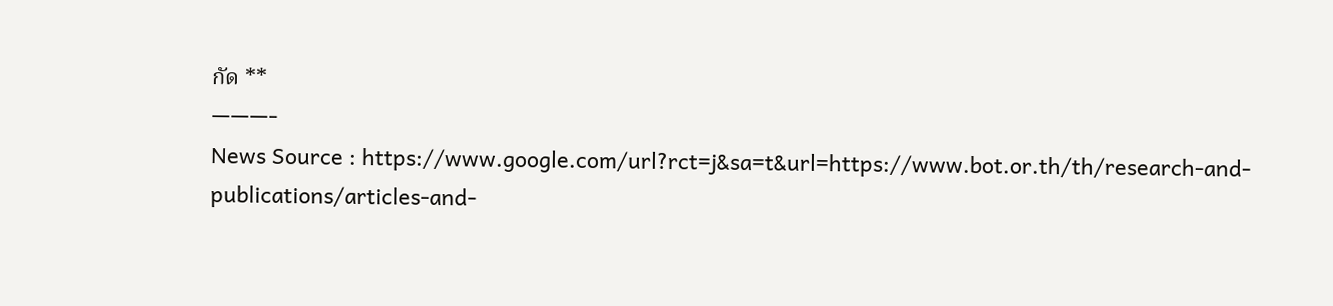กัด **
———-
News Source : https://www.google.com/url?rct=j&sa=t&url=https://www.bot.or.th/th/research-and-publications/articles-and-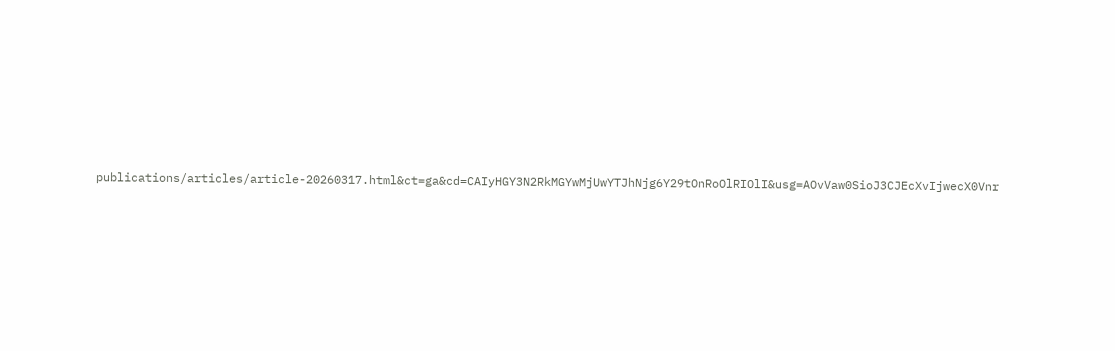publications/articles/article-20260317.html&ct=ga&cd=CAIyHGY3N2RkMGYwMjUwYTJhNjg6Y29tOnRoOlRIOlI&usg=AOvVaw0SioJ3CJEcXvIjwecX0Vnr